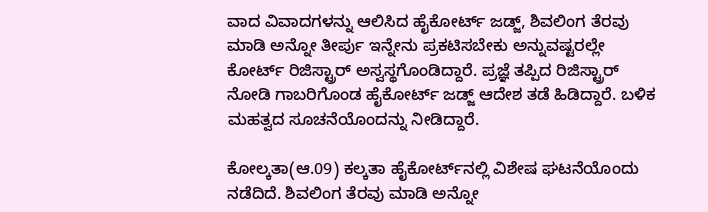ವಾದ ವಿವಾದಗಳನ್ನು ಆಲಿಸಿದ ಹೈಕೋರ್ಟ್ ಜಡ್ಜ್, ಶಿವಲಿಂಗ ತೆರವು ಮಾಡಿ ಅನ್ನೋ ತೀರ್ಪು ಇನ್ನೇನು ಪ್ರಕಟಿಸಬೇಕು ಅನ್ನುವಷ್ಟರಲ್ಲೇ ಕೋರ್ಟ್ ರಿಜಿಸ್ಟ್ರಾರ್ ಅಸ್ವಸ್ಥಗೊಂಡಿದ್ದಾರೆ. ಪ್ರಜ್ಞೆ ತಪ್ಪಿದ ರಿಜಿಸ್ಟ್ರಾರ್ ನೋಡಿ ಗಾಬರಿಗೊಂಡ ಹೈಕೋರ್ಟ್ ಜಡ್ಜ್ ಆದೇಶ ತಡೆ ಹಿಡಿದ್ದಾರೆ. ಬಳಿಕ ಮಹತ್ವದ ಸೂಚನೆಯೊಂದನ್ನು ನೀಡಿದ್ದಾರೆ.

ಕೋಲ್ಕತಾ(ಆ.09) ಕಲ್ಕತಾ ಹೈಕೋರ್ಟ್‌ನಲ್ಲಿ ವಿಶೇಷ ಘಟನೆಯೊಂದು ನಡೆದಿದೆ. ಶಿವಲಿಂಗ ತೆರವು ಮಾಡಿ ಅನ್ನೋ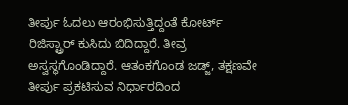ತೀರ್ಪು ಓದಲು ಆರಂಭಿಸುತ್ತಿದ್ದಂತೆ ಕೋರ್ಟ್ ರಿಜಿಸ್ಟ್ರಾರ್ ಕುಸಿದು ಬಿದಿದ್ದಾರೆ. ತೀವ್ರ ಅಸ್ವಸ್ಥಗೊಂಡಿದ್ದಾರೆ. ಆತಂಕಗೊಂಡ ಜಡ್ಜ್, ತಕ್ಷಣವೇ ತೀರ್ಪು ಪ್ರಕಟಿಸುವ ನಿರ್ಧಾರದಿಂದ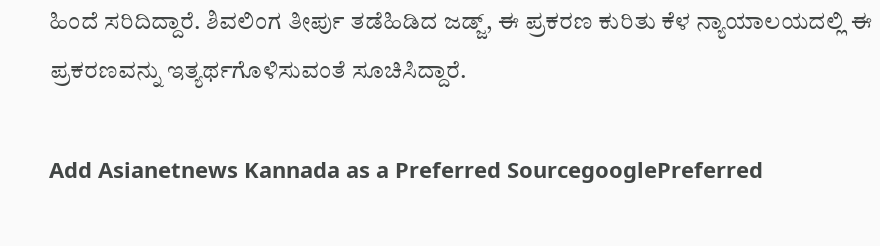ಹಿಂದೆ ಸರಿದಿದ್ದಾರೆ. ಶಿವಲಿಂಗ ತೀರ್ಪು ತಡೆಹಿಡಿದ ಜಡ್ಜ್, ಈ ಪ್ರಕರಣ ಕುರಿತು ಕೆಳ ನ್ಯಾಯಾಲಯದಲ್ಲಿ ಈ ಪ್ರಕರಣವನ್ನು ಇತ್ಯರ್ಥಗೊಳಿಸುವಂತೆ ಸೂಚಿಸಿದ್ದಾರೆ.

Add Asianetnews Kannada as a Preferred SourcegooglePreferred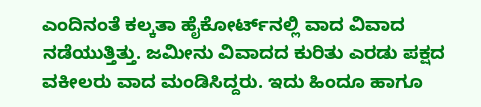ಎಂದಿನಂತೆ ಕಲ್ಕತಾ ಹೈಕೋರ್ಟ್‌ನಲ್ಲಿ ವಾದ ವಿವಾದ ನಡೆಯುತ್ತಿತ್ತು. ಜಮೀನು ವಿವಾದದ ಕುರಿತು ಎರಡು ಪಕ್ಷದ ವಕೀಲರು ವಾದ ಮಂಡಿಸಿದ್ದರು. ಇದು ಹಿಂದೂ ಹಾಗೂ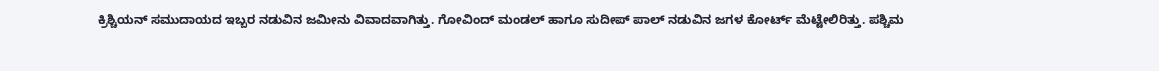ಕ್ರಿಶ್ಚಿಯನ್ ಸಮುದಾಯದ ಇಬ್ಬರ ನಡುವಿನ ಜಮೀನು ವಿವಾದವಾಗಿತ್ತು. ಗೋವಿಂದ್ ಮಂಡಲ್ ಹಾಗೂ ಸುದೀಪ್ ಪಾಲ್ ನಡುವಿನ ಜಗಳ ಕೋರ್ಟ್ ಮೆಟ್ಟೇಲಿರಿತ್ತು. ಪಶ್ಚಿಮ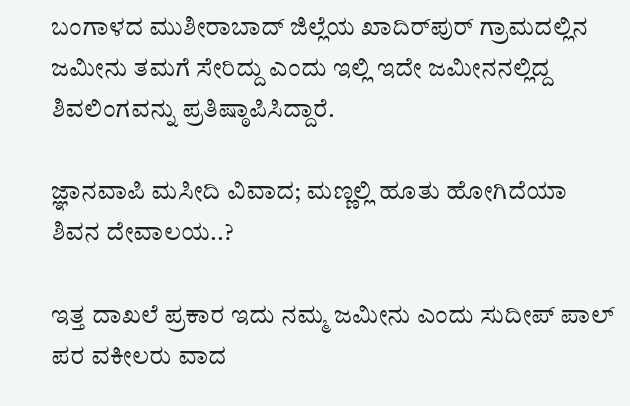ಬಂಗಾಳದ ಮುಶೀರಾಬಾದ್ ಜಿಲ್ಲೆಯ ಖಾದಿರ್‌ಪುರ್ ಗ್ರಾಮದಲ್ಲಿನ ಜಮೀನು ತಮಗೆ ಸೇರಿದ್ದು ಎಂದು ಇಲ್ಲಿ ಇದೇ ಜಮೀನನಲ್ಲಿದ್ದ ಶಿವಲಿಂಗವನ್ನು ಪ್ರತಿಷ್ಠಾಪಿಸಿದ್ದಾರೆ.

ಜ್ಞಾನವಾಪಿ ಮಸೀದಿ ವಿವಾದ; ಮಣ್ಣಲ್ಲಿ ಹೂತು ಹೋಗಿದೆಯಾ ಶಿವನ ದೇವಾಲಯ..?

ಇತ್ತ ದಾಖಲೆ ಪ್ರಕಾರ ಇದು ನಮ್ಮ ಜಮೀನು ಎಂದು ಸುದೀಪ್ ಪಾಲ್ ಪರ ವಕೀಲರು ವಾದ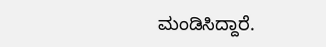ಮಂಡಿಸಿದ್ದಾರೆ.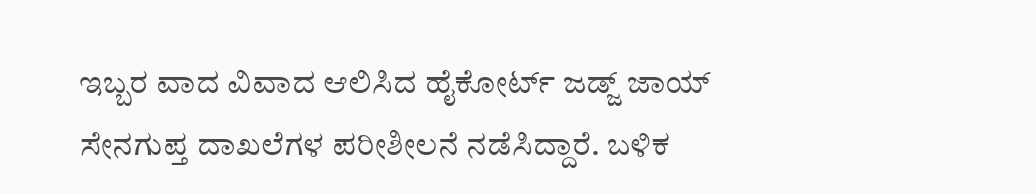ಇಬ್ಬರ ವಾದ ವಿವಾದ ಆಲಿಸಿದ ಹೈಕೋರ್ಟ್ ಜಡ್ಜ್ ಜಾಯ್ ಸೇನಗುಪ್ತ ದಾಖಲೆಗಳ ಪರೀಶೀಲನೆ ನಡೆಸಿದ್ದಾರೆ. ಬಳಿಕ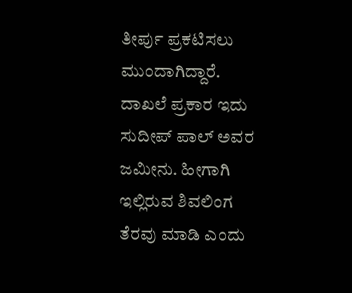ತೀರ್ಪು ಪ್ರಕಟಿಸಲು ಮುಂದಾಗಿದ್ದಾರೆ. ದಾಖಲೆ ಪ್ರಕಾರ ಇದು ಸುದೀಪ್ ಪಾಲ್ ಅವರ ಜಮೀನು. ಹೀಗಾಗಿ ಇಲ್ಲಿರುವ ಶಿವಲಿಂಗ ತೆರವು ಮಾಡಿ ಎಂದು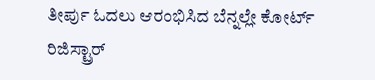ತೀರ್ಪು ಓದಲು ಆರಂಭಿಸಿದ ಬೆನ್ನಲ್ಲೇ ಕೋರ್ಟ್ ರಿಜಿಸ್ಟ್ರಾರ್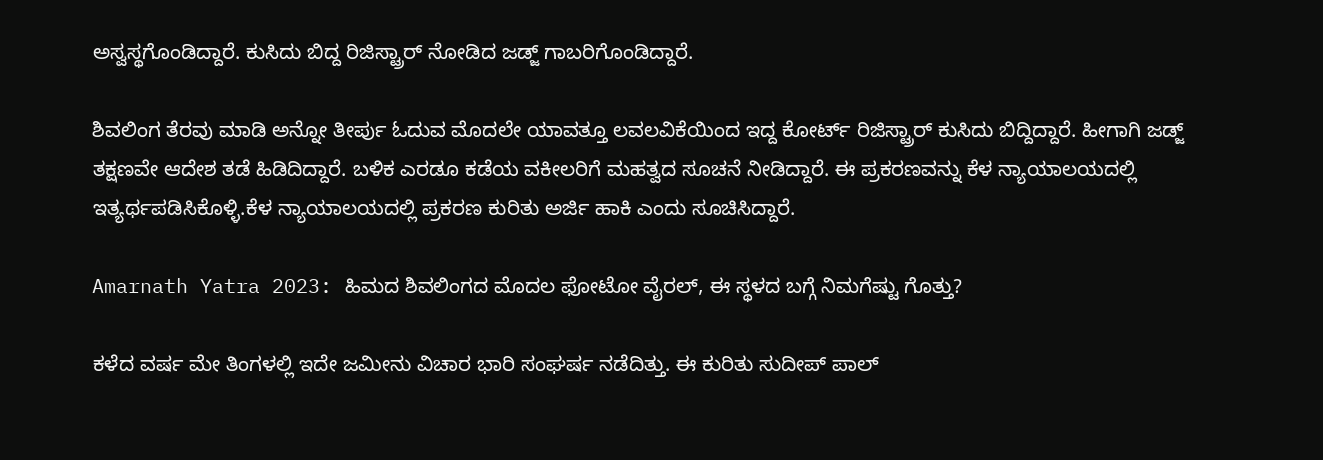ಅಸ್ವಸ್ಥಗೊಂಡಿದ್ದಾರೆ. ಕುಸಿದು ಬಿದ್ದ ರಿಜಿಸ್ಟ್ರಾರ್ ನೋಡಿದ ಜಡ್ಜ್ ಗಾಬರಿಗೊಂಡಿದ್ದಾರೆ.

ಶಿವಲಿಂಗ ತೆರವು ಮಾಡಿ ಅನ್ನೋ ತೀರ್ಪು ಓದುವ ಮೊದಲೇ ಯಾವತ್ತೂ ಲವಲವಿಕೆಯಿಂದ ಇದ್ದ ಕೋರ್ಟ್ ರಿಜಿಸ್ಟ್ರಾರ್ ಕುಸಿದು ಬಿದ್ದಿದ್ದಾರೆ. ಹೀಗಾಗಿ ಜಡ್ಜ್ ತಕ್ಷಣವೇ ಆದೇಶ ತಡೆ ಹಿಡಿದಿದ್ದಾರೆ. ಬಳಿಕ ಎರಡೂ ಕಡೆಯ ವಕೀಲರಿಗೆ ಮಹತ್ವದ ಸೂಚನೆ ನೀಡಿದ್ದಾರೆ. ಈ ಪ್ರಕರಣವನ್ನು ಕೆಳ ನ್ಯಾಯಾಲಯದಲ್ಲಿ ಇತ್ಯರ್ಥಪಡಿಸಿಕೊಳ್ಳಿ.ಕೆಳ ನ್ಯಾಯಾಲಯದಲ್ಲಿ ಪ್ರಕರಣ ಕುರಿತು ಅರ್ಜಿ ಹಾಕಿ ಎಂದು ಸೂಚಿಸಿದ್ದಾರೆ.

Amarnath Yatra 2023: ಹಿಮದ ಶಿವಲಿಂಗದ ಮೊದಲ ಫೋಟೋ ವೈರಲ್, ಈ ಸ್ಥಳದ ಬಗ್ಗೆ ನಿಮಗೆಷ್ಟು ಗೊತ್ತು?

ಕಳೆದ ವರ್ಷ ಮೇ ತಿಂಗಳಲ್ಲಿ ಇದೇ ಜಮೀನು ವಿಚಾರ ಭಾರಿ ಸಂಘರ್ಷ ನಡೆದಿತ್ತು. ಈ ಕುರಿತು ಸುದೀಪ್ ಪಾಲ್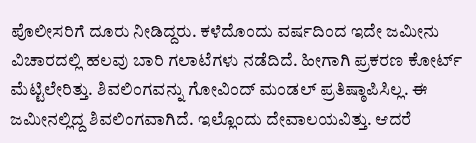ಪೊಲೀಸರಿಗೆ ದೂರು ನೀಡಿದ್ದರು. ಕಳೆದೊಂದು ವರ್ಷದಿಂದ ಇದೇ ಜಮೀನು ವಿಚಾರದಲ್ಲಿ ಹಲವು ಬಾರಿ ಗಲಾಟೆಗಳು ನಡೆದಿದೆ. ಹೀಗಾಗಿ ಪ್ರಕರಣ ಕೋರ್ಟ್ ಮೆಟ್ಟಿಲೇರಿತ್ತು. ಶಿವಲಿಂಗವನ್ನು ಗೋವಿಂದ್ ಮಂಡಲ್ ಪ್ರತಿಷ್ಠಾಪಿಸಿಲ್ಲ. ಈ ಜಮೀನಲ್ಲಿದ್ದ ಶಿವಲಿಂಗವಾಗಿದೆ. ಇಲ್ಲೊಂದು ದೇವಾಲಯವಿತ್ತು. ಆದರೆ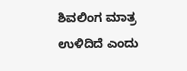ಶಿವಲಿಂಗ ಮಾತ್ರ ಉಳಿದಿದೆ ಎಂದು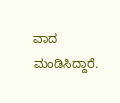ವಾದ ಮಂಡಿಸಿದ್ದಾರೆ.